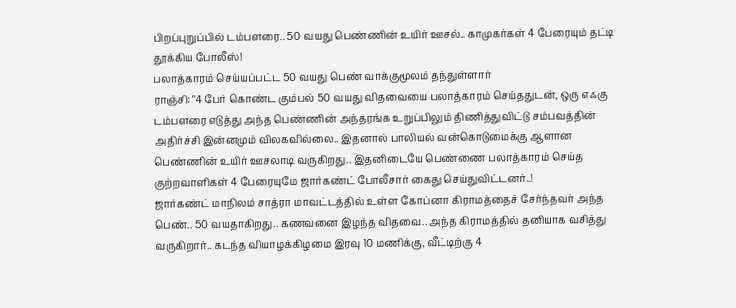பிறப்புறுப்பில் டம்பளரை.. 50 வயது பெண்ணின் உயிர் ஊசல்.. காமுகர்கள் 4 பேரையும் தட்டி தூக்கிய போலீஸ்!
பலாத்காரம் செய்யப்பட்ட 50 வயது பெண் வாக்குமூலம் தந்துள்ளார்
ராஞ்சி: "4 பேர் கொண்ட கும்பல் 50 வயது விதவையை பலாத்காரம் செய்ததுடன், ஒரு எஃகு டம்பளரை எடுத்து அந்த பெண்ணின் அந்தரங்க உறுப்பிலும் திணித்துவிட்டு சம்பவத்தின் அதிர்ச்சி இன்னமும் விலகவில்லை.. இதனால் பாலியல் வன்கொடுமைக்கு ஆளான பெண்ணின் உயிர் ஊசலாடி வருகிறது.. இதனிடையே பெண்ணை பலாத்காரம் செய்த குற்றவாளிகள் 4 பேரையுமே ஜார்கண்ட் போலீசார் கைது செய்துவிட்டனர்..!
ஜார்கண்ட் மாநிலம் சாத்ரா மாவட்டத்தில் உள்ள கோப்னா கிராமத்தைச் சேர்ந்தவர் அந்த பெண்.. 50 வயதாகிறது.. கணவனை இழந்த விதவை.. அந்த கிராமத்தில் தனியாக வசித்து வருகிறார்.. கடந்த வியாழக்கிழமை இரவு 10 மணிக்கு, வீட்டிற்கு 4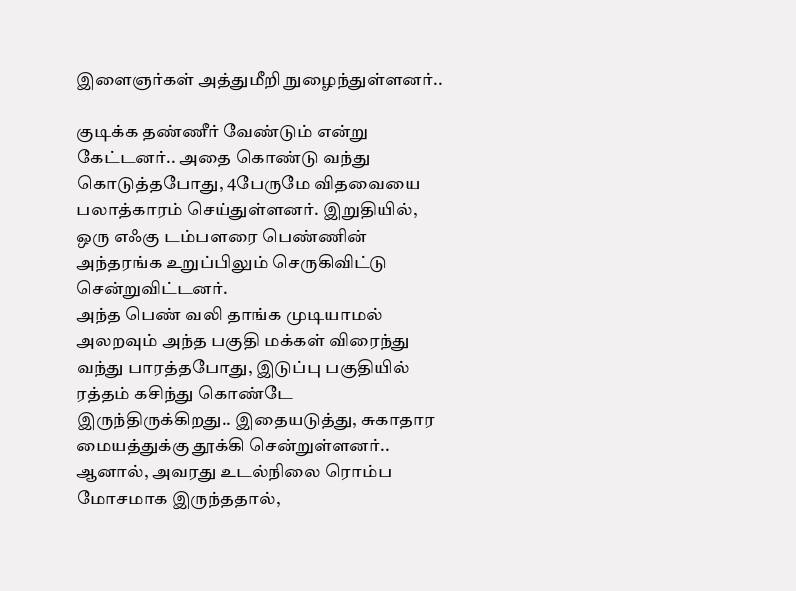இளைஞர்கள் அத்துமீறி நுழைந்துள்ளனர்..

குடிக்க தண்ணீர் வேண்டும் என்று கேட்டனர்.. அதை கொண்டு வந்து கொடுத்தபோது, 4பேருமே விதவையை பலாத்காரம் செய்துள்ளனர். இறுதியில், ஒரு எஃகு டம்பளரை பெண்ணின் அந்தரங்க உறுப்பிலும் செருகிவிட்டு சென்றுவிட்டனர்.
அந்த பெண் வலி தாங்க முடியாமல் அலறவும் அந்த பகுதி மக்கள் விரைந்து வந்து பாரத்தபோது, இடுப்பு பகுதியில் ரத்தம் கசிந்து கொண்டே இருந்திருக்கிறது.. இதையடுத்து, சுகாதார மையத்துக்கு தூக்கி சென்றுள்ளனர்.. ஆனால், அவரது உடல்நிலை ரொம்ப மோசமாக இருந்ததால்,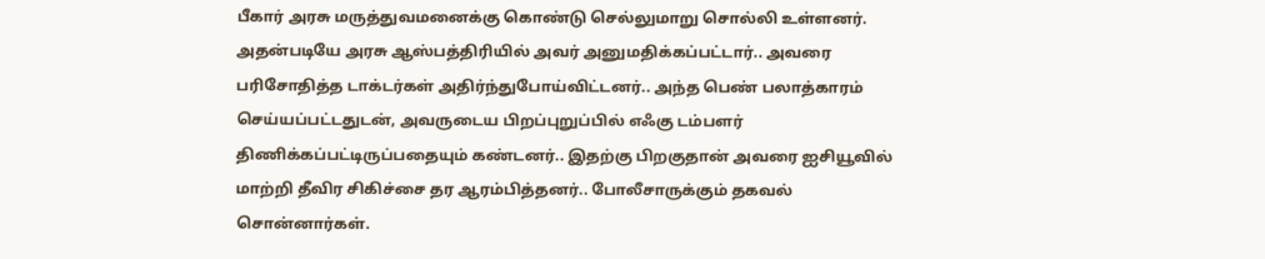பீகார் அரசு மருத்துவமனைக்கு கொண்டு செல்லுமாறு சொல்லி உள்ளனர்.
அதன்படியே அரசு ஆஸ்பத்திரியில் அவர் அனுமதிக்கப்பட்டார்.. அவரை பரிசோதித்த டாக்டர்கள் அதிர்ந்துபோய்விட்டனர்.. அந்த பெண் பலாத்காரம் செய்யப்பட்டதுடன், அவருடைய பிறப்புறுப்பில் எஃகு டம்பளர் திணிக்கப்பட்டிருப்பதையும் கண்டனர்.. இதற்கு பிறகுதான் அவரை ஐசியூவில் மாற்றி தீவிர சிகிச்சை தர ஆரம்பித்தனர்.. போலீசாருக்கும் தகவல் சொன்னார்கள்.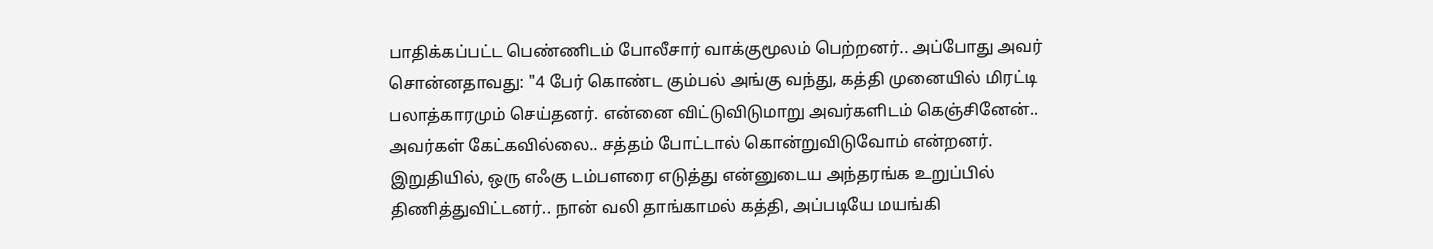பாதிக்கப்பட்ட பெண்ணிடம் போலீசார் வாக்குமூலம் பெற்றனர்.. அப்போது அவர் சொன்னதாவது: "4 பேர் கொண்ட கும்பல் அங்கு வந்து, கத்தி முனையில் மிரட்டி பலாத்காரமும் செய்தனர். என்னை விட்டுவிடுமாறு அவர்களிடம் கெஞ்சினேன்.. அவர்கள் கேட்கவில்லை.. சத்தம் போட்டால் கொன்றுவிடுவோம் என்றனர்.
இறுதியில், ஒரு எஃகு டம்பளரை எடுத்து என்னுடைய அந்தரங்க உறுப்பில் திணித்துவிட்டனர்.. நான் வலி தாங்காமல் கத்தி, அப்படியே மயங்கி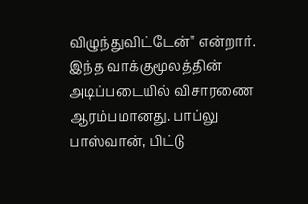விழுந்துவிட்டேன்" என்றார். இந்த வாக்குமூலத்தின் அடிப்படையில் விசாரணை ஆரம்பமானது. பாப்லு பாஸ்வான், பிட்டு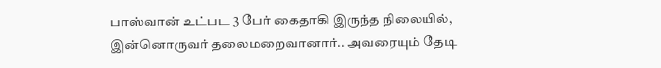பாஸ்வான் உட்பட 3 பேர் கைதாகி இருந்த நிலையில், இன்னொருவர் தலைமறைவானார்.. அவரையும் தேடி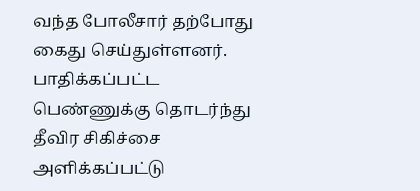வந்த போலீசார் தற்போது கைது செய்துள்ளனர்.
பாதிக்கப்பட்ட பெண்ணுக்கு தொடர்ந்து தீவிர சிகிச்சை அளிக்கப்பட்டு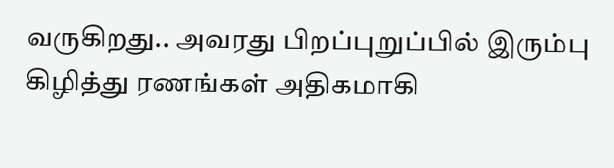வருகிறது.. அவரது பிறப்புறுப்பில் இரும்பு கிழித்து ரணங்கள் அதிகமாகி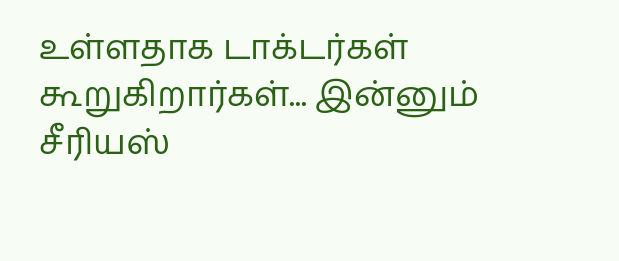உள்ளதாக டாக்டர்கள் கூறுகிறார்கள்... இன்னும் சீரியஸ்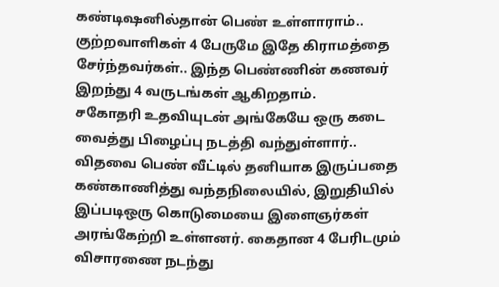கண்டிஷனில்தான் பெண் உள்ளாராம்.. குற்றவாளிகள் 4 பேருமே இதே கிராமத்தை சேர்ந்தவர்கள்.. இந்த பெண்ணின் கணவர் இறந்து 4 வருடங்கள் ஆகிறதாம்.
சகோதரி உதவியுடன் அங்கேயே ஒரு கடை வைத்து பிழைப்பு நடத்தி வந்துள்ளார்.. விதவை பெண் வீட்டில் தனியாக இருப்பதை கண்காணித்து வந்தநிலையில், இறுதியில் இப்படிஒரு கொடுமையை இளைஞர்கள் அரங்கேற்றி உள்ளனர். கைதான 4 பேரிடமும் விசாரணை நடந்து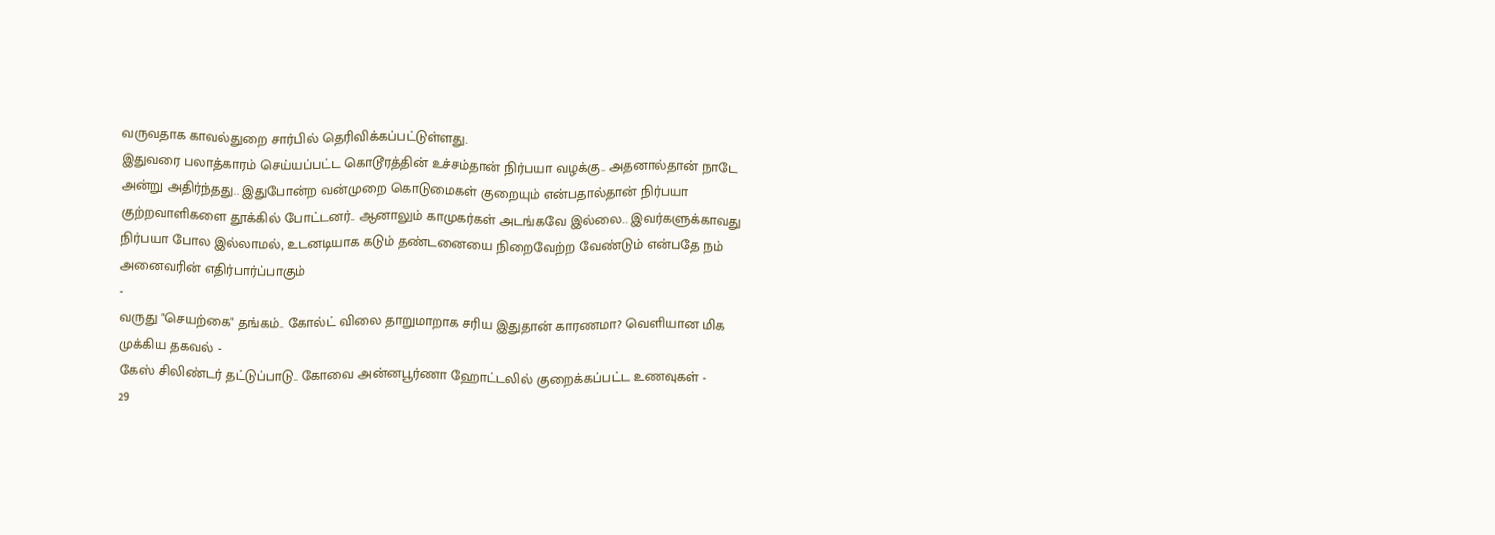வருவதாக காவல்துறை சார்பில் தெரிவிக்கப்பட்டுள்ளது.
இதுவரை பலாத்காரம் செய்யப்பட்ட கொடூரத்தின் உச்சம்தான் நிர்பயா வழக்கு.. அதனால்தான் நாடே அன்று அதிர்ந்தது.. இதுபோன்ற வன்முறை கொடுமைகள் குறையும் என்பதால்தான் நிர்பயா குற்றவாளிகளை தூக்கில் போட்டனர்.. ஆனாலும் காமுகர்கள் அடங்கவே இல்லை.. இவர்களுக்காவது நிர்பயா போல இல்லாமல், உடனடியாக கடும் தண்டனையை நிறைவேற்ற வேண்டும் என்பதே நம் அனைவரின் எதிர்பார்ப்பாகும்
-
வருது "செயற்கை" தங்கம்.. கோல்ட் விலை தாறுமாறாக சரிய இதுதான் காரணமா? வெளியான மிக முக்கிய தகவல் -
கேஸ் சிலிண்டர் தட்டுப்பாடு.. கோவை அன்னபூர்ணா ஹோட்டலில் குறைக்கப்பட்ட உணவுகள் -
29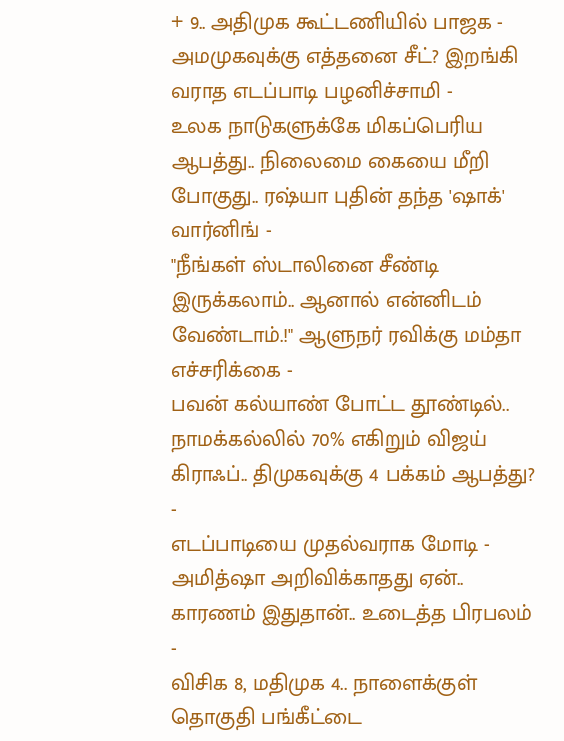+ 9.. அதிமுக கூட்டணியில் பாஜக - அமமுகவுக்கு எத்தனை சீட்? இறங்கி வராத எடப்பாடி பழனிச்சாமி -
உலக நாடுகளுக்கே மிகப்பெரிய ஆபத்து.. நிலைமை கையை மீறி போகுது.. ரஷ்யா புதின் தந்த 'ஷாக்' வார்னிங் -
"நீங்கள் ஸ்டாலினை சீண்டி இருக்கலாம்.. ஆனால் என்னிடம் வேண்டாம்.!" ஆளுநர் ரவிக்கு மம்தா எச்சரிக்கை -
பவன் கல்யாண் போட்ட தூண்டில்.. நாமக்கல்லில் 70% எகிறும் விஜய் கிராஃப்.. திமுகவுக்கு 4 பக்கம் ஆபத்து? -
எடப்பாடியை முதல்வராக மோடி - அமித்ஷா அறிவிக்காதது ஏன்.. காரணம் இதுதான்.. உடைத்த பிரபலம் -
விசிக 8, மதிமுக 4.. நாளைக்குள் தொகுதி பங்கீட்டை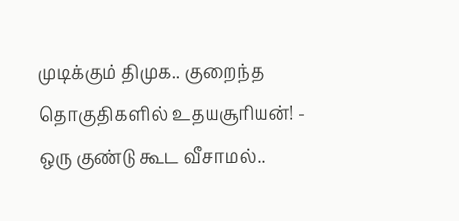முடிக்கும் திமுக.. குறைந்த தொகுதிகளில் உதயசூரியன்! -
ஒரு குண்டு கூட வீசாமல்..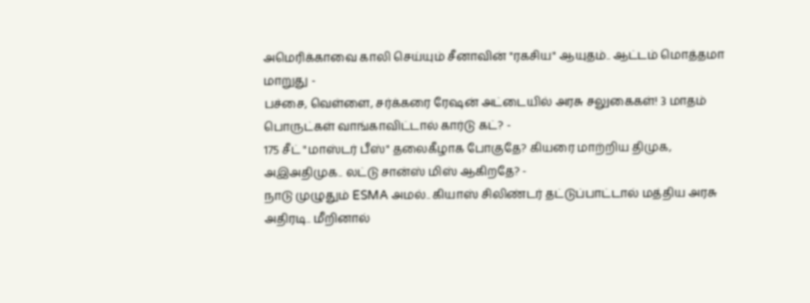அமெரிக்காவை காலி செய்யும் சீனாவின் "ரகசிய" ஆயுதம்.. ஆட்டம் மொத்தமா மாறுது -
பச்சை, வெள்ளை, சர்க்கரை ரேஷன் அட்டையில் அரசு சலுகைகள்! 3 மாதம் பொருட்கள் வாங்காவிட்டால் கார்டு கட்? -
175 சீட் "மாஸ்டர் பீஸ்" தலைகீழாக போகுதே? கியரை மாற்றிய திமுக, அஇஅதிமுக.. லட்டு சான்ஸ் மிஸ் ஆகிறதே? -
நாடு முழுதும் ESMA அமல்.. கியாஸ் சிலிண்டர் தட்டுப்பாட்டால் மத்திய அரசு அதிரடி.. மீறினால்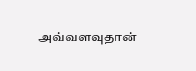அவ்வளவுதான்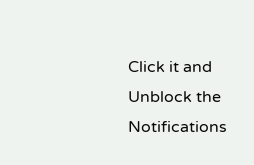Click it and Unblock the Notifications